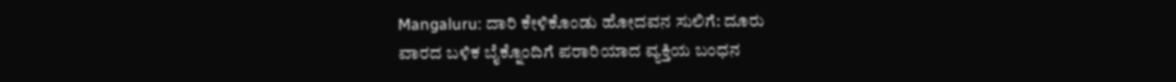Mangaluru: ದಾರಿ ಕೇಳಿಕೊಂಡು ಹೋದವನ ಸುಲಿಗೆ: ದೂರು
ವಾರದ ಬಳಿಕ ಬೈಕ್ನೊಂದಿಗೆ ಪರಾರಿಯಾದ ವ್ಯಕ್ತಿಯ ಬಂಧನ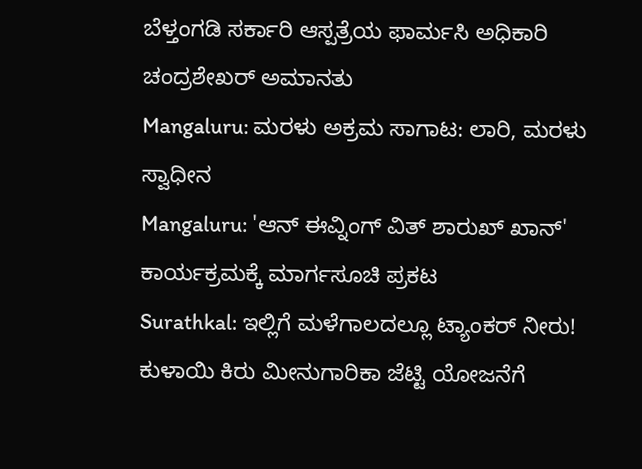ಬೆಳ್ತಂಗಡಿ ಸರ್ಕಾರಿ ಆಸ್ಪತ್ರೆಯ ಫಾರ್ಮಸಿ ಅಧಿಕಾರಿ ಚಂದ್ರಶೇಖರ್ ಅಮಾನತು
Mangaluru: ಮರಳು ಅಕ್ರಮ ಸಾಗಾಟ: ಲಾರಿ, ಮರಳು ಸ್ವಾಧೀನ
Mangaluru: 'ಆನ್ ಈವ್ನಿಂಗ್ ವಿತ್ ಶಾರುಖ್ ಖಾನ್' ಕಾರ್ಯಕ್ರಮಕ್ಕೆ ಮಾರ್ಗಸೂಚಿ ಪ್ರಕಟ
Surathkal: ಇಲ್ಲಿಗೆ ಮಳೆಗಾಲದಲ್ಲೂ ಟ್ಯಾಂಕರ್ ನೀರು!
ಕುಳಾಯಿ ಕಿರು ಮೀನುಗಾರಿಕಾ ಜೆಟ್ಟಿ ಯೋಜನೆಗೆ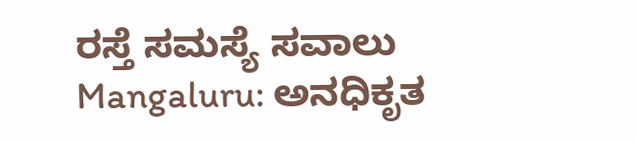ರಸ್ತೆ ಸಮಸ್ಯೆ ಸವಾಲು
Mangaluru: ಅನಧಿಕೃತ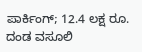ಪಾರ್ಕಿಂಗ್; 12.4 ಲಕ್ಷ ರೂ. ದಂಡ ವಸೂಲಿ